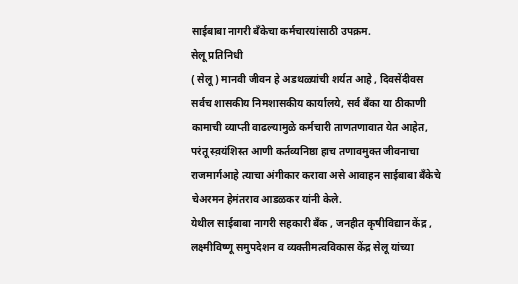साईबाबा नागरी बँकेचा कर्मचारयांसाठी उपक्रम.
सेलू प्रतिनिधी
( सेलू ) मानवी जीवन हे अडथळ्यांची शर्यत आहे , दिवसेंदीवस सर्वच शासकीय निमशासकीय कार्यालये, सर्व बँका या ठीकाणी कामाची व्याप्ती वाढल्यामुळे कर्मचारी ताणतणावात येत आहेत, परंतू स्व़यंशिस्त आणी कर्तव्यनिष्ठा हाच तणावमुक्त जीवनाचा राजमार्गआहे त्याचा अंगीकार करावा असे आवाहन साईबाबा बँकेचे चेअरमन हेमंतराव आडळकर यांनी केले.
येथील साईबाबा नागरी सहकारी बँक , जनहीत कृषीविद्यान केंद्र , लक्ष्मीविष्णू समुपदेशन व व्यक्तीमत्वविकास केंद्र सेलू यांच्या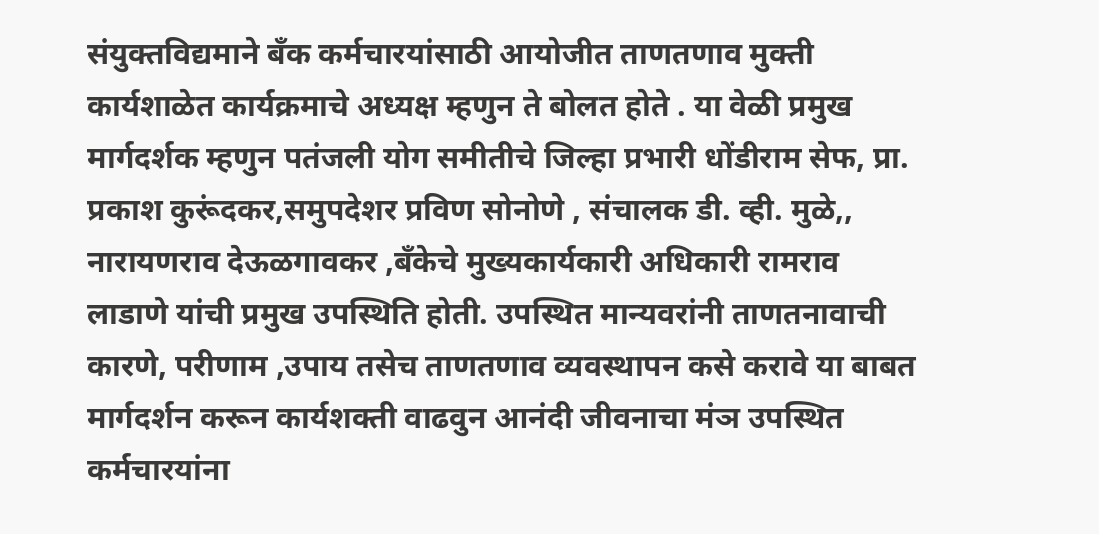संयुक्तविद्यमाने बँक कर्मचारयांसाठी आयोजीत ताणतणाव मुक्ती कार्यशाळेत कार्यक्रमाचे अध्यक्ष म्हणुन ते बोलत होते . या वेळी प्रमुख मार्गदर्शक म्हणुन पतंजली योग समीतीचे जिल्हा प्रभारी धोंडीराम सेफ, प्रा. प्रकाश कुरूंदकर,समुपदेशर प्रविण सोनोणे , संचालक डी. व्ही. मुळे,, नारायणराव देऊळगावकर ,बँकेचे मुख्यकार्यकारी अधिकारी रामराव लाडाणे यांची प्रमुख उपस्थिति होती. उपस्थित मान्यवरांनी ताणतनावाची कारणे, परीणाम ,उपाय तसेच ताणतणाव व्यवस्थापन कसे करावे या बाबत मार्गदर्शन करून कार्यशक्ती वाढवुन आनंदी जीवनाचा मंञ उपस्थित कर्मचारयांना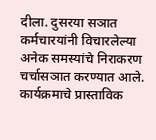दीला. दुसरया सञात कर्मचारयांनी विचारलेल्या अनेक समस्यांचे निराकरण चर्चासञात करण्यात आले. कार्यक्रमाचे प्रास्ताविक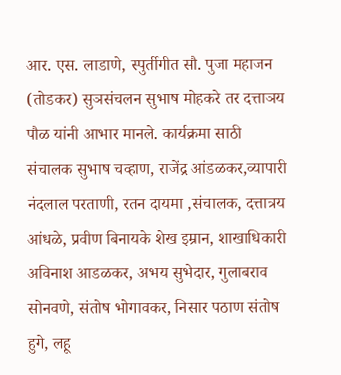आर. एस. लाडाणे, स्पुर्तीगीत सौ. पुजा महाजन (तोडकर) सुञसंचलन सुभाष मोहकरे तर दत्ताञय पौळ यांनी आभार मानले. कार्यक्रमा साठी संचालक सुभाष चव्हाण, राजेंद्र आंडळकर,व्यापारी नंदलाल परताणी, रतन दायमा ,संचालक, दत्तात्रय आंधळे, प्रवीण बिनायके शेख इम्रान, शाखाधिकारी अविनाश आडळकर, अभय सुभेदार, गुलाबराव सोनवणे, संतोष भोगावकर, निसार पठाण संतोष हुगे, लहू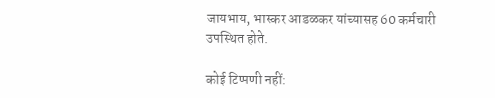जायभाय, भास्कर आडळकर यांच्यासह 60 कर्मचारी उपस्थित होते.

कोई टिप्पणी नहीं: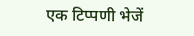एक टिप्पणी भेजें